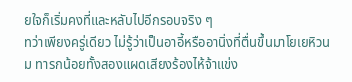ยใจก็เริ่มคงที่และหลับไปอีกรอบจริง ๆ
ทว่าเพียงครู่เดียว ไม่รู้ว่าเป็นอาอี้หรืออานิ่งที่ตื่นขึ้นมาโยเยหิวนม ทารกน้อยทั้งสองแผดเสียงร้องไห้จ้าแข่ง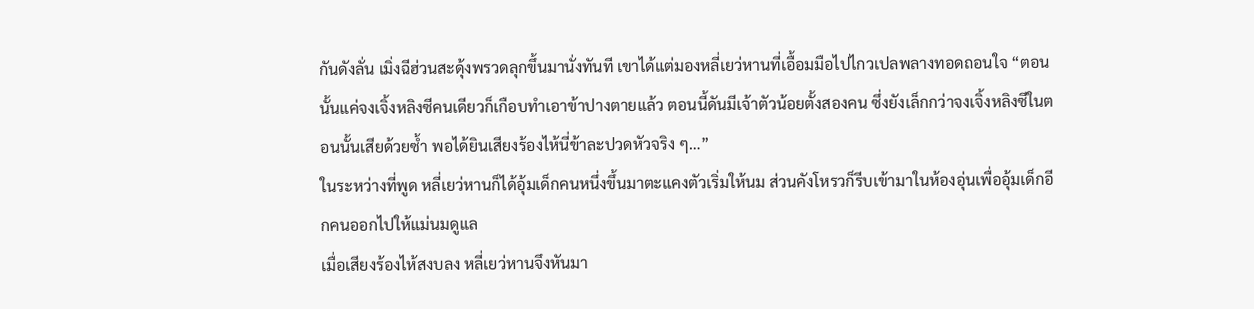กันดังลั่น เมิ่งฉีฮ่วนสะดุ้งพรวดลุกขึ้นมานั่งทันที เขาได้แต่มองหลี่เยว่หานที่เอื้อมมือไปไกวเปลพลางทอดถอนใจ “ตอนนั้นแค่จงเจิ้งหลิงซีคนเดียวก็เกือบทำเอาข้าปางตายแล้ว ตอนนี้ดันมีเจ้าตัวน้อยตั้งสองคน ซึ่งยังเล็กกว่าจงเจิ้งหลิงซีในตอนนั้นเสียด้วยซ้ำ พอได้ยินเสียงร้องไห้นี่ข้าละปวดหัวจริง ๆ…”
ในระหว่างที่พูด หลี่เยว่หานก็ได้อุ้มเด็กคนหนึ่งขึ้นมาตะแคงตัวเริ่มให้นม ส่วนคังโหรวก็รีบเข้ามาในห้องอุ่นเพื่ออุ้มเด็กอีกคนออกไปให้แม่นมดูแล
เมื่อเสียงร้องไห้สงบลง หลี่เยว่หานจึงหันมา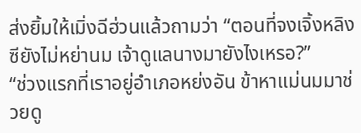ส่งยิ้มให้เมิ่งฉีฮ่วนแล้วถามว่า “ตอนที่จงเจิ้งหลิงซียังไม่หย่านม เจ้าดูแลนางมายังไงเหรอ?”
“ช่วงแรกที่เราอยู่อำเภอหย่งอัน ข้าหาแม่นมมาช่วยดู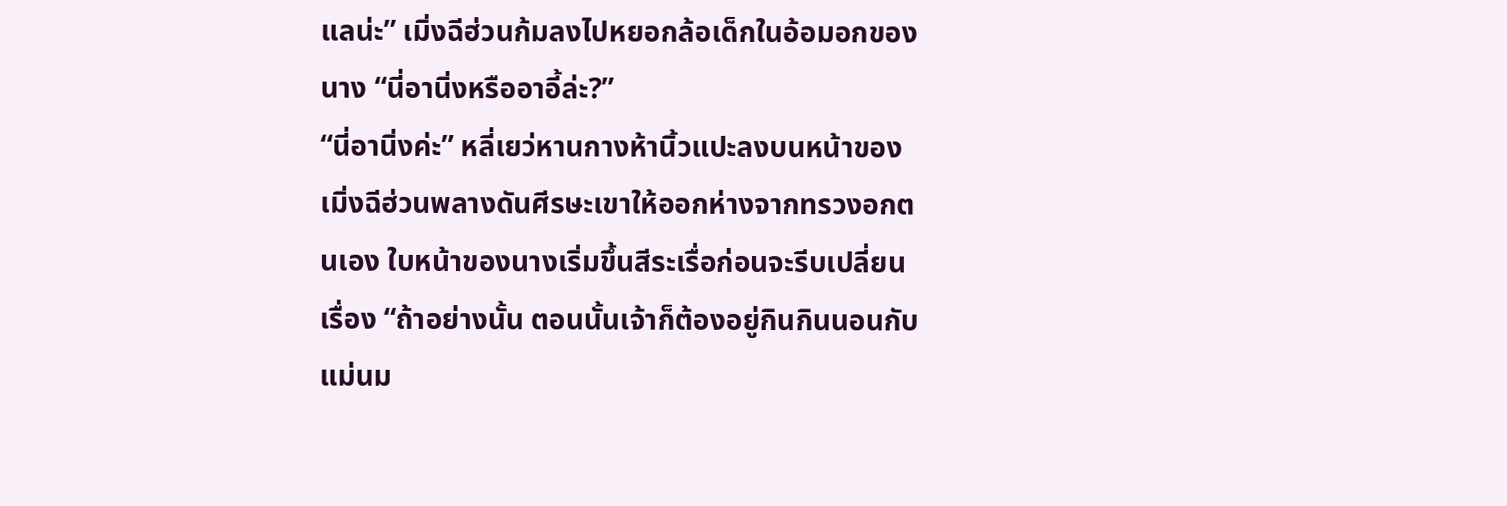แลน่ะ” เมิ่งฉีฮ่วนก้มลงไปหยอกล้อเด็กในอ้อมอกของนาง “นี่อานิ่งหรืออาอี้ล่ะ?”
“นี่อานิ่งค่ะ” หลี่เยว่หานกางห้านิ้วแปะลงบนหน้าของเมิ่งฉีฮ่วนพลางดันศีรษะเขาให้ออกห่างจากทรวงอกตนเอง ใบหน้าของนางเริ่มขึ้นสีระเรื่อก่อนจะรีบเปลี่ยนเรื่อง “ถ้าอย่างนั้น ตอนนั้นเจ้าก็ต้องอยู่กินกินนอนกับแม่นม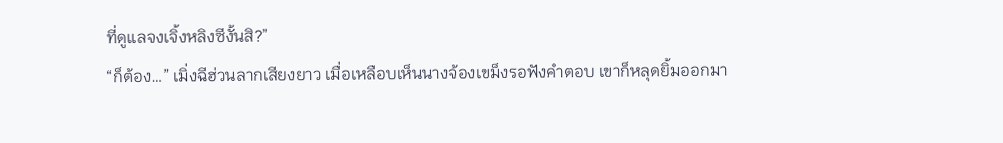ที่ดูแลจงเจิ้งหลิงซีงั้นสิ?”
“ก็ต้อง…” เมิ่งฉีฮ่วนลากเสียงยาว เมื่อเหลือบเห็นนางจ้องเขม็งรอฟังคำตอบ เขาก็หลุดยิ้มออกมา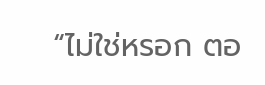“ไม่ใช่หรอก ตอ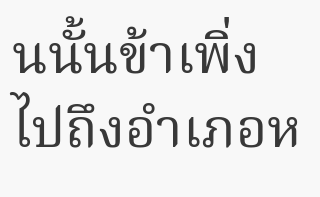นนั้นข้าเพิ่งไปถึงอำเภอห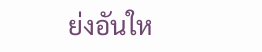ย่งอันให